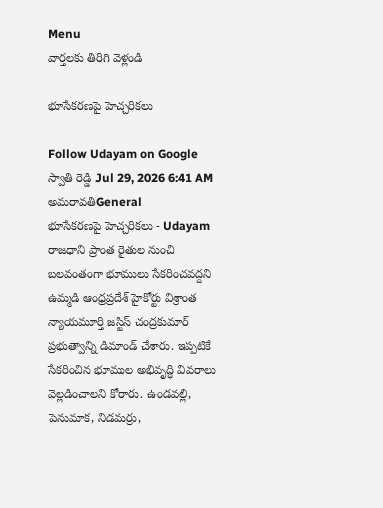Menu
వార్తలకు తిరిగి వెళ్లండి

భూసేకరణపై హెచ్చరికలు

Follow Udayam on Google
స్వాతి రెడ్డి Jul 29, 2026 6:41 AM అమరావతిGeneral
భూసేకరణపై హెచ్చరికలు - Udayam
రాజధాని ప్రాంత రైతుల నుంచి బలవంతంగా భూములు సేకరించవద్దని ఉమ్మడి ఆంధ్రప్రదేశ్‌ హైకోర్టు విశ్రాంత న్యాయమూర్తి జస్టిస్‌ చంద్రకుమార్‌ ప్రభుత్వాన్ని డిమాండ్‌ చేశారు. ఇప్పటికే సేకరించిన భూముల అభివృద్ధి వివరాలు వెల్లడించాలని కోరారు. ఉండవల్లి, పెనుమాక, నిడమర్రు,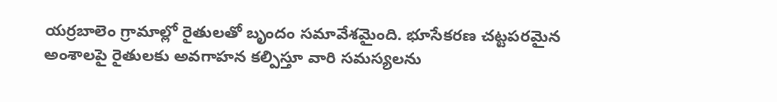యర్రబాలెం గ్రామాల్లో రైతులతో బృందం సమావేశమైంది. భూసేకరణ చట్టపరమైన అంశాలపై రైతులకు అవగాహన కల్పిస్తూ వారి సమస్యలను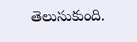తెలుసుకుంది.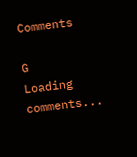Comments

G
Loading comments...